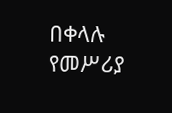በቀላሉ የመሥሪያ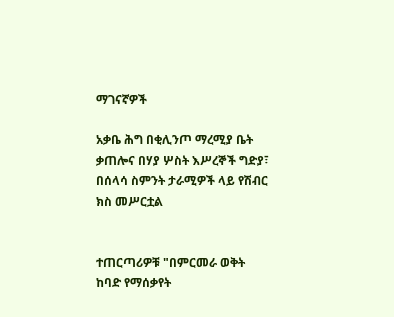ማገናኛዎች

አቃቤ ሕግ በቂሊንጦ ማረሚያ ቤት ቃጠሎና በሃያ ሦስት እሥረኞች ግድያ፣ በሰላሳ ስምንት ታራሚዎች ላይ የሽብር ክስ መሥርቷል


ተጠርጣሪዎቹ "በምርመራ ወቅት ከባድ የማሰቃየት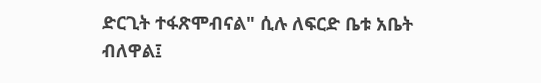ድርጊት ተፋጽሞብናል" ሲሉ ለፍርድ ቤቱ አቤት ብለዋል፤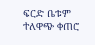ፍርድ ቤቱም ተለዋጭ ቀጠሮ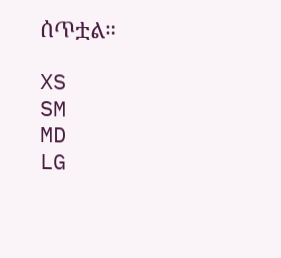ሰጥቷል።

XS
SM
MD
LG